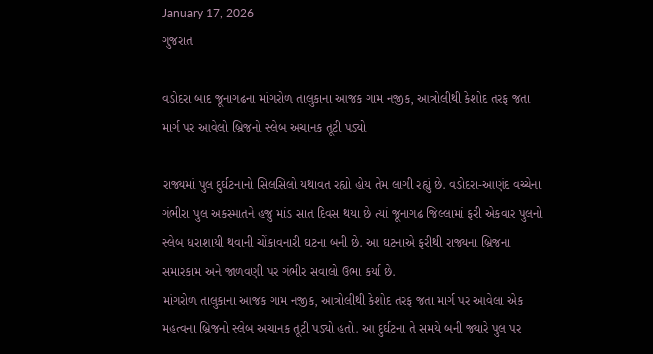January 17, 2026
ગુજરાત

વડોદરા બાદ જૂનાગઢના માંગરોળ તાલુકાના આજક ગામ નજીક, આત્રોલીથી કેશોદ તરફ જતા માર્ગ પર આવેલો બ્રિજનો સ્લેબ અચાનક તૂટી પડ્યો

રાજ્યમાં પુલ દુર્ઘટનાનો સિલસિલો યથાવત રહ્યો હોય તેમ લાગી રહ્યું છે. વડોદરા-આણંદ વચ્ચેના ગંભીરા પુલ અકસ્માતને હજુ માંડ સાત દિવસ થયા છે ત્યાં જૂનાગઢ જિલ્લામાં ફરી એકવાર પુલનો સ્લેબ ધરાશાયી થવાની ચોંકાવનારી ઘટના બની છે. આ ઘટનાએ ફરીથી રાજ્યના બ્રિજના સમારકામ અને જાળવણી પર ગંભીર સવાલો ઉભા કર્યા છે.
માંગરોળ તાલુકાના આજક ગામ નજીક, આત્રોલીથી કેશોદ તરફ જતા માર્ગ પર આવેલા એક મહત્વના બ્રિજનો સ્લેબ અચાનક તૂટી પડ્યો હતો. આ દુર્ઘટના તે સમયે બની જ્યારે પુલ પર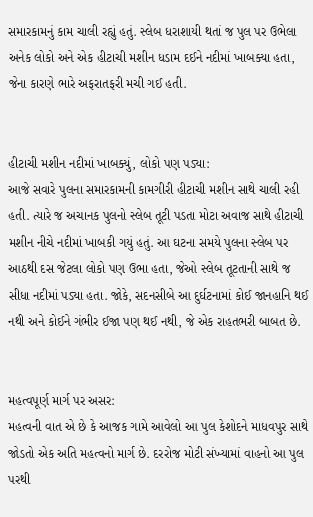સમારકામનું કામ ચાલી રહ્યું હતું. સ્લેબ ધરાશાયી થતાં જ પુલ પર ઉભેલા અનેક લોકો અને એક હીટાચી મશીન ધડામ દઈને નદીમાં ખાબક્યા હતા, જેના કારણે ભારે અફરાતફરી મચી ગઈ હતી.


હીટાચી મશીન નદીમાં ખાબક્યું, લોકો પણ પડ્યા:
આજે સવારે પુલના સમારકામની કામગીરી હીટાચી મશીન સાથે ચાલી રહી હતી. ત્યારે જ અચાનક પુલનો સ્લેબ તૂટી પડતા મોટા અવાજ સાથે હીટાચી મશીન નીચે નદીમાં ખાબકી ગયું હતું. આ ઘટના સમયે પુલના સ્લેબ પર આઠથી દસ જેટલા લોકો પણ ઉભા હતા, જેઓ સ્લેબ તૂટતાની સાથે જ સીધા નદીમાં પડ્યા હતા. જોકે, સદનસીબે આ દુર્ઘટનામાં કોઈ જાનહાનિ થઈ નથી અને કોઈને ગંભીર ઈજા પણ થઈ નથી, જે એક રાહતભરી બાબત છે.


મહત્વપૂર્ણ માર્ગ પર અસર:
મહત્વની વાત એ છે કે આજક ગામે આવેલો આ પુલ કેશોદને માધવપુર સાથે જોડતો એક અતિ મહત્વનો માર્ગ છે. દરરોજ મોટી સંખ્યામાં વાહનો આ પુલ પરથી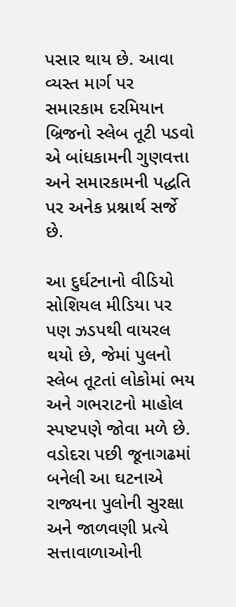પસાર થાય છે. આવા વ્યસ્ત માર્ગ પર સમારકામ દરમિયાન બ્રિજનો સ્લેબ તૂટી પડવો એ બાંધકામની ગુણવત્તા અને સમારકામની પદ્ધતિ પર અનેક પ્રશ્નાર્થ સર્જે છે.

આ દુર્ઘટનાનો વીડિયો સોશિયલ મીડિયા પર પણ ઝડપથી વાયરલ થયો છે, જેમાં પુલનો સ્લેબ તૂટતાં લોકોમાં ભય અને ગભરાટનો માહોલ સ્પષ્ટપણે જોવા મળે છે. વડોદરા પછી જૂનાગઢમાં બનેલી આ ઘટનાએ રાજ્યના પુલોની સુરક્ષા અને જાળવણી પ્રત્યે સત્તાવાળાઓની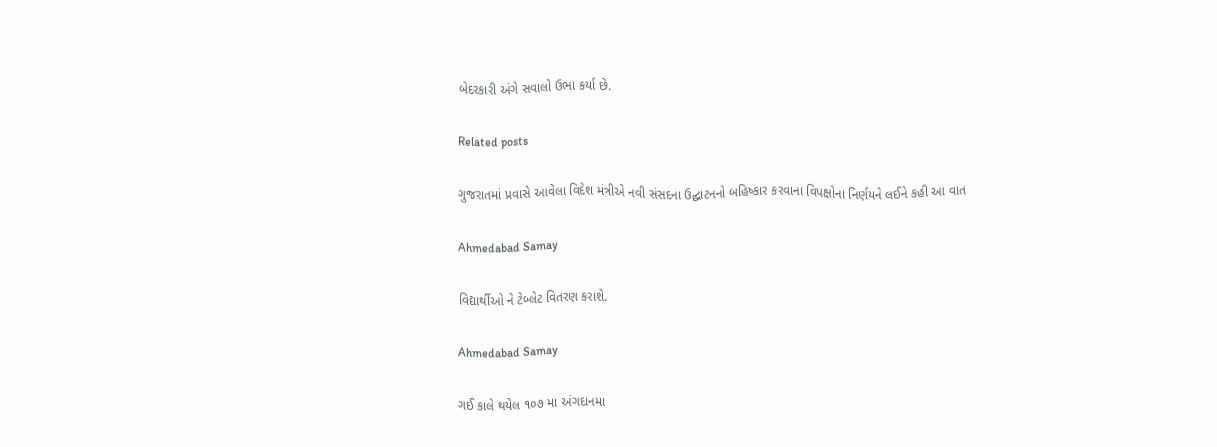બેદરકારી અંગે સવાલો ઉભા કર્યા છે.

Related posts

ગુજરાતમાં પ્રવાસે આવેલા વિદેશ મંત્રીએ નવી સંસદના ઉદ્ઘાટનનો બહિષ્કાર કરવાના વિપક્ષોના નિર્ણયને લઈને કહી આ વાત

Ahmedabad Samay

વિદ્યાર્થીઓ ને ટેબ્લેટ વિતરણ કરાશે.

Ahmedabad Samay

ગઈ કાલે થયેલ ૧૦૭ મા અંગદાનમા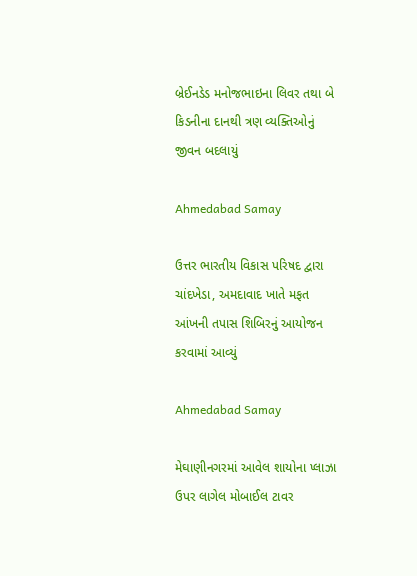બ્રેઈનડેડ મનોજભાઇના લિવર તથા બે કિડનીના દાનથી ત્રણ વ્યક્તિઓનું જીવન બદલાયું

Ahmedabad Samay

ઉત્તર ભારતીય વિકાસ પરિષદ દ્વારા ચાંદખેડા, અમદાવાદ ખાતે મફત આંખની તપાસ શિબિરનું આયોજન કરવામાં આવ્યું

Ahmedabad Samay

મેઘાણીનગરમાં આવેલ શાયોના પ્લાઝા ઉપર લાગેલ મોબાઈલ ટાવર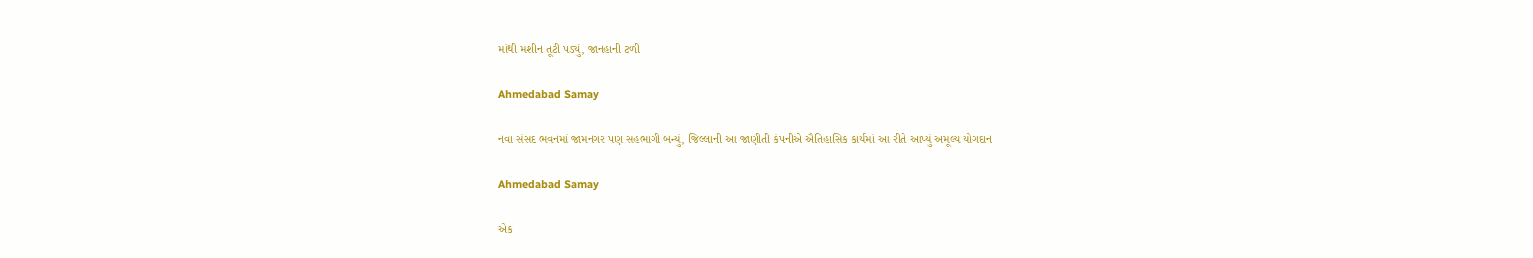માંથી મશીન તૂટી પડ્યું, જાનહાની ટળી

Ahmedabad Samay

નવા સંસદ ભવનમાં જામનગર પણ સહભાગી બન્યું, જિલ્લાની આ જાણીતી કંપનીએ ઐતિહાસિક કાર્યમાં આ રીતે આપ્યું અમૂલ્ય યોગદાન

Ahmedabad Samay

એક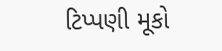ટિપ્પણી મૂકો